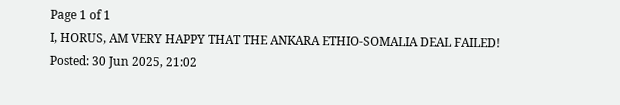Page 1 of 1
I, HORUS, AM VERY HAPPY THAT THE ANKARA ETHIO-SOMALIA DEAL FAILED!
Posted: 30 Jun 2025, 21:02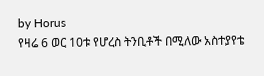by Horus
የዛሬ 6 ወር 10ቱ የሆረስ ትንቢቶች በሚለው አስተያየቴ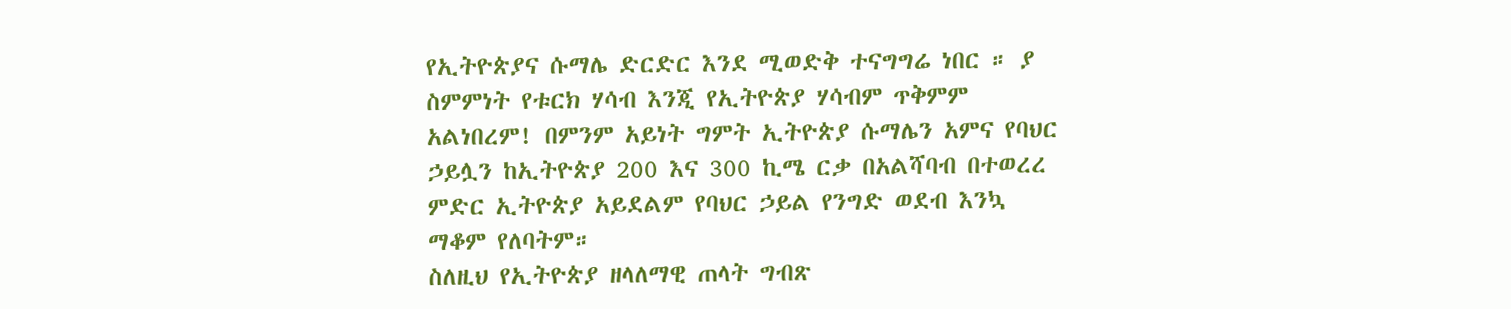የኢትዮጵያና ሱማሌ ድርድር እንደ ሚወድቅ ተናግግሬ ነበር ። ያ ስምምነት የቱርክ ሃሳብ እንጂ የኢትዮጵያ ሃሳብም ጥቅምም አልነበረም! በምንም አይነት ግምት ኢትዮጵያ ሱማሌን አምና የባህር ኃይሏን ከኢትዮጵያ 200 እና 300 ኪሜ ርቃ በአልሻባብ በተወረረ ምድር ኢትዮጵያ አይደልም የባህር ኃይል የንግድ ወደብ እንኳ ማቆም የለባትም።
ስለዚህ የኢትዮጵያ ዘላለማዊ ጠላት ግብጽ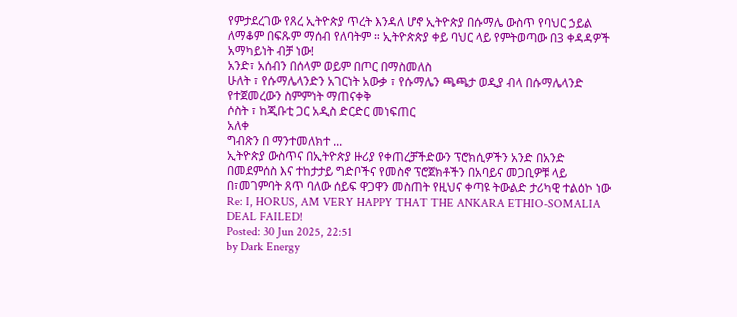የምታደረገው የጸረ ኢትዮጵያ ጥረት እንዳለ ሆኖ ኢትዮጵያ በሱማሌ ውስጥ የባህር ኃይል ለማቆም በፍጹም ማሰብ የለባትም ። ኢትዮጵጵያ ቀይ ባህር ላይ የምትወጣው በ3 ቀዳዳዎች አማካይነት ብቻ ነው!
አንድ፣ አሰብን በሰላም ወይም በጦር በማስመለስ
ሁለት ፣ የሱማሌላንድን አገርነት አውቃ ፣ የሱማሌን ጫጫታ ወዲያ ብላ በሱማሌላንድ የተጀመረውን ስምምነት ማጠናቀቅ
ሶስት ፣ ከጂቡቲ ጋር አዲስ ድርድር መነፍጠር
አለቀ
ግብጽን በ ማንተመለክተ ...
ኢትዮጵያ ውስጥና በኢትዮጵያ ዙሪያ የቀጠረቻችድውን ፕሮክሲዎችን አንድ በአንድ በመደምሰስ እና ተከታታይ ግድቦችና የመስኖ ፕሮጀክቶችን በአባይና መጋቢዎቹ ላይ በ፣መገምባት ጸጥ ባለው ሰይፍ ዋጋዋን መስጠት የዚህና ቀጣዩ ትውልድ ታሪካዊ ተልዕኮ ነው
Re: I, HORUS, AM VERY HAPPY THAT THE ANKARA ETHIO-SOMALIA DEAL FAILED!
Posted: 30 Jun 2025, 22:51
by Dark Energy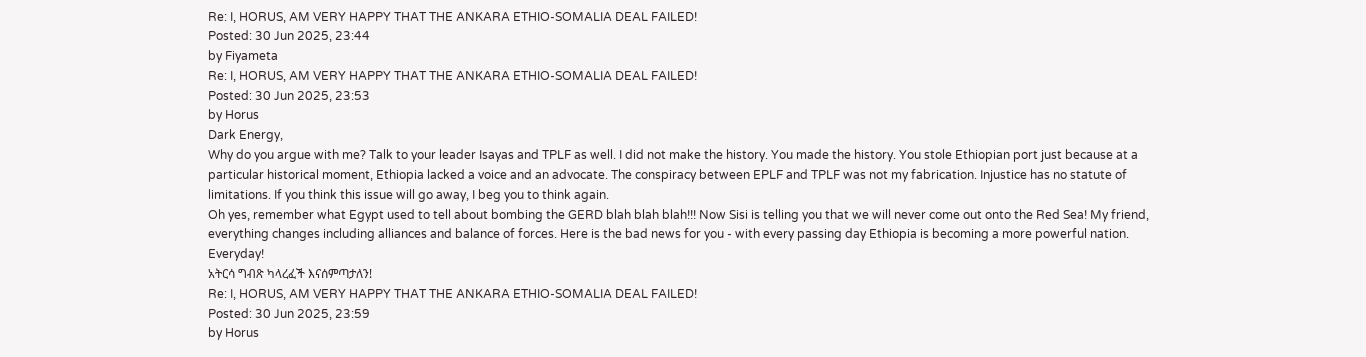Re: I, HORUS, AM VERY HAPPY THAT THE ANKARA ETHIO-SOMALIA DEAL FAILED!
Posted: 30 Jun 2025, 23:44
by Fiyameta
Re: I, HORUS, AM VERY HAPPY THAT THE ANKARA ETHIO-SOMALIA DEAL FAILED!
Posted: 30 Jun 2025, 23:53
by Horus
Dark Energy,
Why do you argue with me? Talk to your leader Isayas and TPLF as well. I did not make the history. You made the history. You stole Ethiopian port just because at a particular historical moment, Ethiopia lacked a voice and an advocate. The conspiracy between EPLF and TPLF was not my fabrication. Injustice has no statute of limitations. If you think this issue will go away, I beg you to think again.
Oh yes, remember what Egypt used to tell about bombing the GERD blah blah blah!!! Now Sisi is telling you that we will never come out onto the Red Sea! My friend, everything changes including alliances and balance of forces. Here is the bad news for you - with every passing day Ethiopia is becoming a more powerful nation. Everyday!
አትርሳ ግብጽ ካላረፈች እናሰምጣታለን!
Re: I, HORUS, AM VERY HAPPY THAT THE ANKARA ETHIO-SOMALIA DEAL FAILED!
Posted: 30 Jun 2025, 23:59
by Horus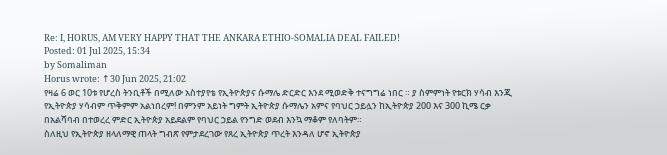Re: I, HORUS, AM VERY HAPPY THAT THE ANKARA ETHIO-SOMALIA DEAL FAILED!
Posted: 01 Jul 2025, 15:34
by Somaliman
Horus wrote: ↑30 Jun 2025, 21:02
የዛሬ 6 ወር 10ቱ የሆረስ ትንቢቶች በሚለው አስተያየቴ የኢትዮጵያና ሱማሌ ድርድር እንደ ሚወድቅ ተናግግሬ ነበር ። ያ ስምምነት የቱርክ ሃሳብ እንጂ የኢትዮጵያ ሃሳብም ጥቅምም አልነበረም! በምንም አይነት ግምት ኢትዮጵያ ሱማሌን አምና የባህር ኃይሏን ከኢትዮጵያ 200 እና 300 ኪሜ ርቃ በአልሻባብ በተወረረ ምድር ኢትዮጵያ አይደልም የባህር ኃይል የንግድ ወደብ እንኳ ማቆም የለባትም።
ስለዚህ የኢትዮጵያ ዘላለማዊ ጠላት ግብጽ የምታደረገው የጸረ ኢትዮጵያ ጥረት እንዳለ ሆኖ ኢትዮጵያ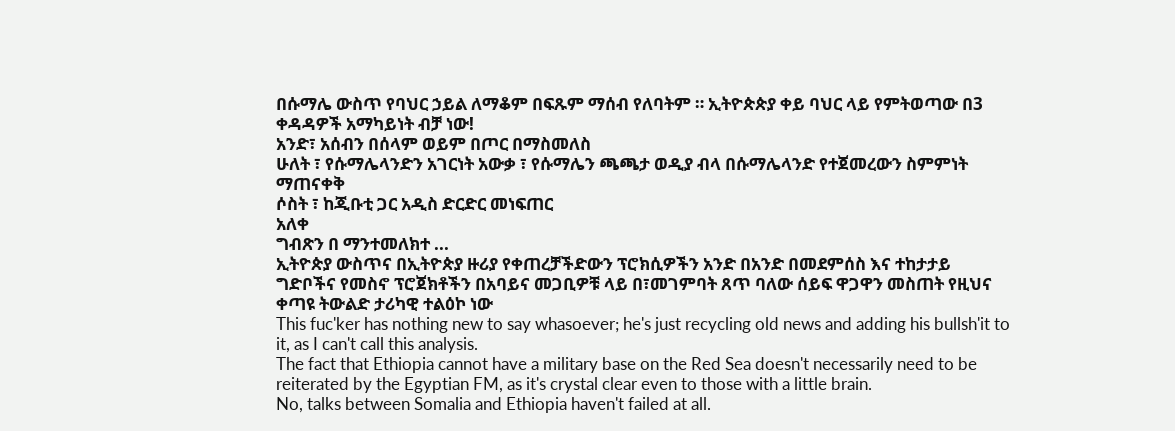በሱማሌ ውስጥ የባህር ኃይል ለማቆም በፍጹም ማሰብ የለባትም ። ኢትዮጵጵያ ቀይ ባህር ላይ የምትወጣው በ3 ቀዳዳዎች አማካይነት ብቻ ነው!
አንድ፣ አሰብን በሰላም ወይም በጦር በማስመለስ
ሁለት ፣ የሱማሌላንድን አገርነት አውቃ ፣ የሱማሌን ጫጫታ ወዲያ ብላ በሱማሌላንድ የተጀመረውን ስምምነት ማጠናቀቅ
ሶስት ፣ ከጂቡቲ ጋር አዲስ ድርድር መነፍጠር
አለቀ
ግብጽን በ ማንተመለክተ ...
ኢትዮጵያ ውስጥና በኢትዮጵያ ዙሪያ የቀጠረቻችድውን ፕሮክሲዎችን አንድ በአንድ በመደምሰስ እና ተከታታይ ግድቦችና የመስኖ ፕሮጀክቶችን በአባይና መጋቢዎቹ ላይ በ፣መገምባት ጸጥ ባለው ሰይፍ ዋጋዋን መስጠት የዚህና ቀጣዩ ትውልድ ታሪካዊ ተልዕኮ ነው
This fuc'ker has nothing new to say whasoever; he's just recycling old news and adding his bullsh'it to it, as I can't call this analysis.
The fact that Ethiopia cannot have a military base on the Red Sea doesn't necessarily need to be reiterated by the Egyptian FM, as it's crystal clear even to those with a little brain.
No, talks between Somalia and Ethiopia haven't failed at all.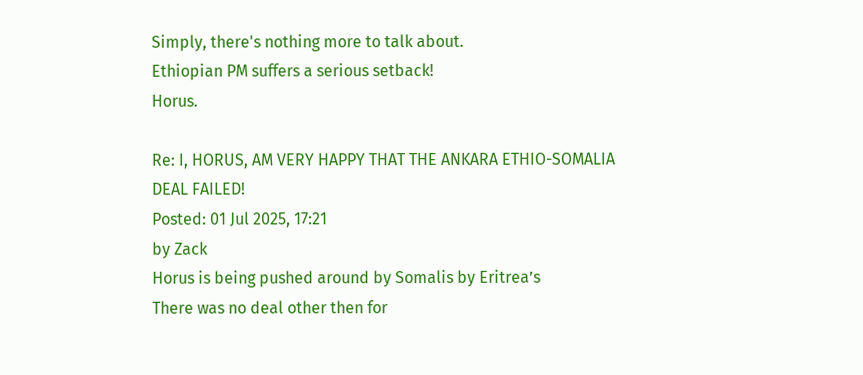Simply, there's nothing more to talk about.
Ethiopian PM suffers a serious setback!
Horus.

Re: I, HORUS, AM VERY HAPPY THAT THE ANKARA ETHIO-SOMALIA DEAL FAILED!
Posted: 01 Jul 2025, 17:21
by Zack
Horus is being pushed around by Somalis by Eritrea’s
There was no deal other then for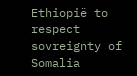Ethiopië to respect sovreignty of Somalia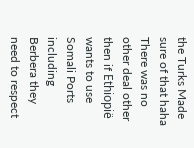the Turks Made sure of that haha
There was no other deal other then if Ethiopië wants to use Somali Ports including Berbera they need to respect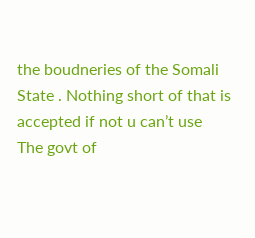the boudneries of the Somali State . Nothing short of that is accepted if not u can’t use
The govt of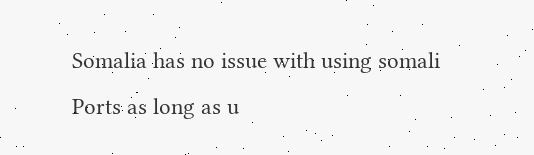Somalia has no issue with using somali Ports as long as u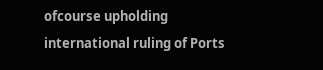ofcourse upholding international ruling of Ports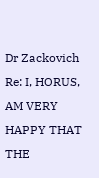Dr Zackovich
Re: I, HORUS, AM VERY HAPPY THAT THE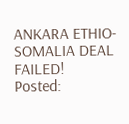ANKARA ETHIO-SOMALIA DEAL FAILED!
Posted: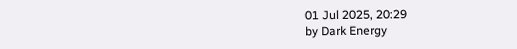01 Jul 2025, 20:29
by Dark Energy